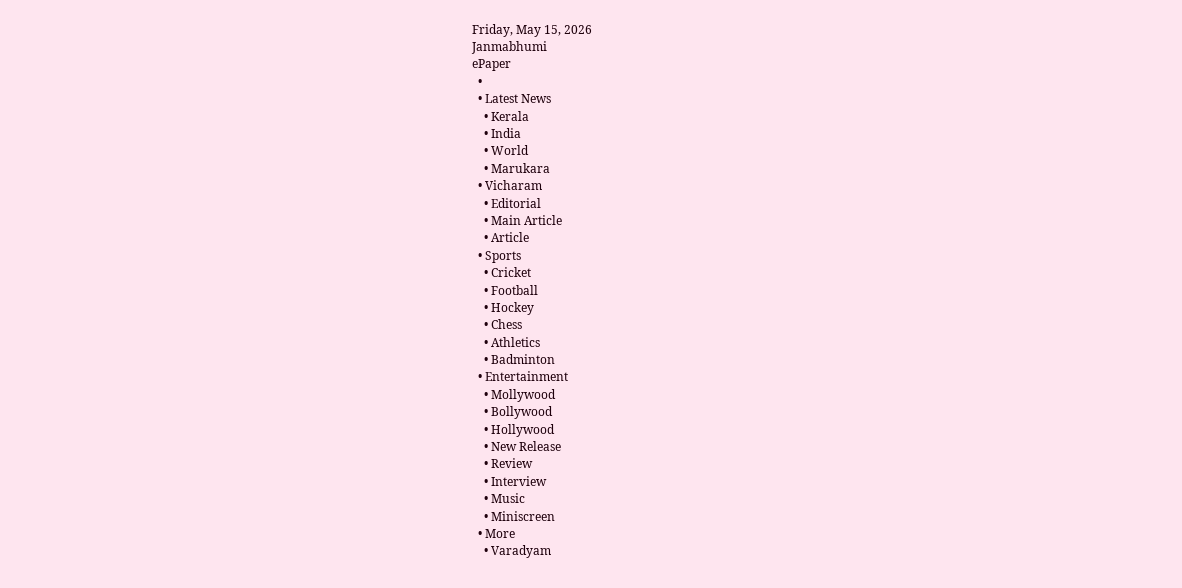Friday, May 15, 2026
Janmabhumi
ePaper
  •
  • Latest News
    • Kerala
    • India
    • World
    • Marukara
  • Vicharam
    • Editorial
    • Main Article
    • Article
  • Sports
    • Cricket
    • Football
    • Hockey
    • Chess
    • Athletics
    • Badminton
  • Entertainment
    • Mollywood
    • Bollywood
    • Hollywood
    • New Release
    • Review
    • Interview
    • Music
    • Miniscreen
  • More
    • Varadyam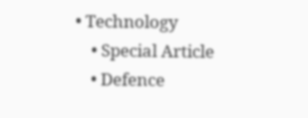• Technology
    • Special Article
    • Defence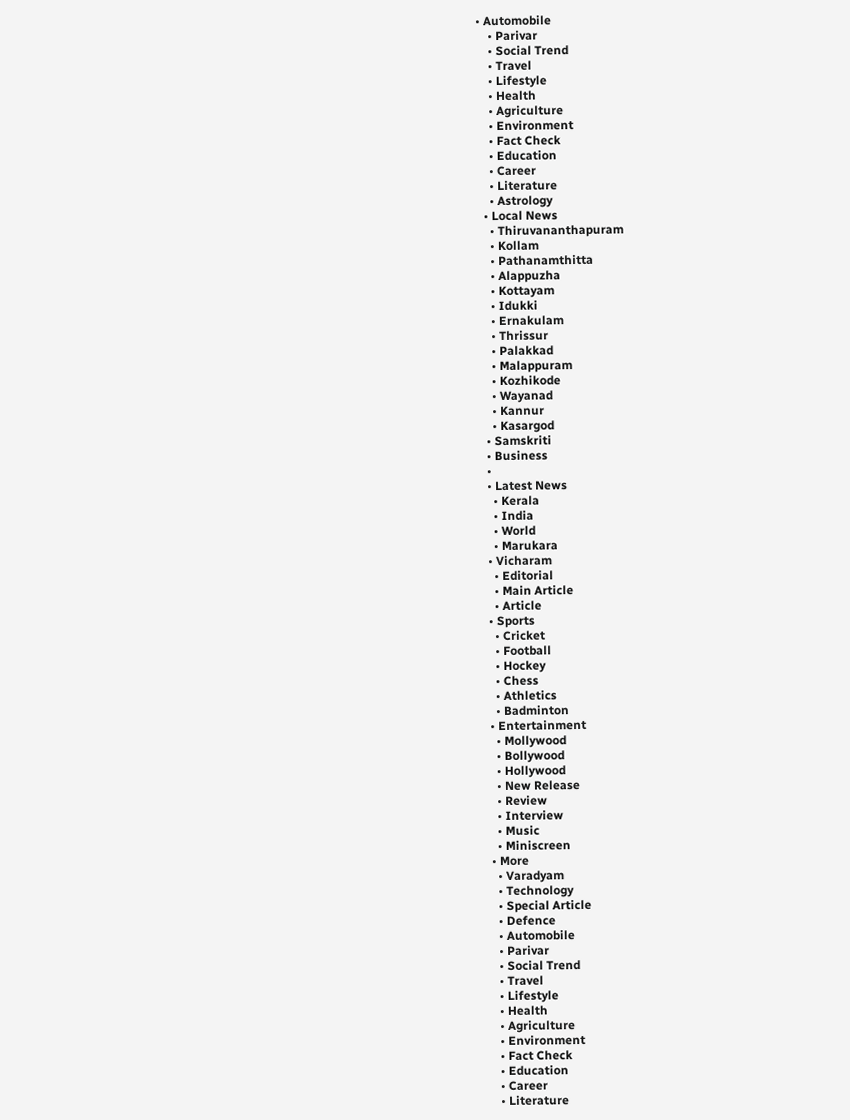• Automobile
    • Parivar
    • Social Trend
    • Travel
    • Lifestyle
    • Health
    • Agriculture
    • Environment
    • Fact Check
    • Education
    • Career
    • Literature
    • Astrology
  • Local News
    • Thiruvananthapuram
    • Kollam
    • Pathanamthitta
    • Alappuzha
    • Kottayam
    • Idukki
    • Ernakulam
    • Thrissur
    • Palakkad
    • Malappuram
    • Kozhikode
    • Wayanad
    • Kannur
    • Kasargod
  • Samskriti
  • Business
  •
  • Latest News
    • Kerala
    • India
    • World
    • Marukara
  • Vicharam
    • Editorial
    • Main Article
    • Article
  • Sports
    • Cricket
    • Football
    • Hockey
    • Chess
    • Athletics
    • Badminton
  • Entertainment
    • Mollywood
    • Bollywood
    • Hollywood
    • New Release
    • Review
    • Interview
    • Music
    • Miniscreen
  • More
    • Varadyam
    • Technology
    • Special Article
    • Defence
    • Automobile
    • Parivar
    • Social Trend
    • Travel
    • Lifestyle
    • Health
    • Agriculture
    • Environment
    • Fact Check
    • Education
    • Career
    • Literature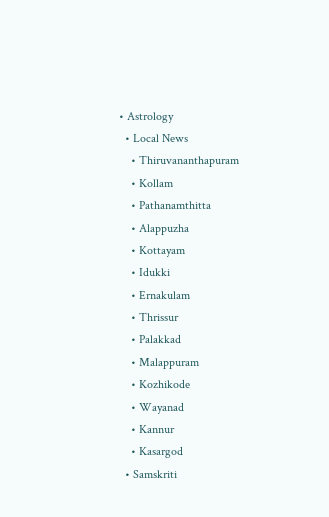• Astrology
  • Local News
    • Thiruvananthapuram
    • Kollam
    • Pathanamthitta
    • Alappuzha
    • Kottayam
    • Idukki
    • Ernakulam
    • Thrissur
    • Palakkad
    • Malappuram
    • Kozhikode
    • Wayanad
    • Kannur
    • Kasargod
  • Samskriti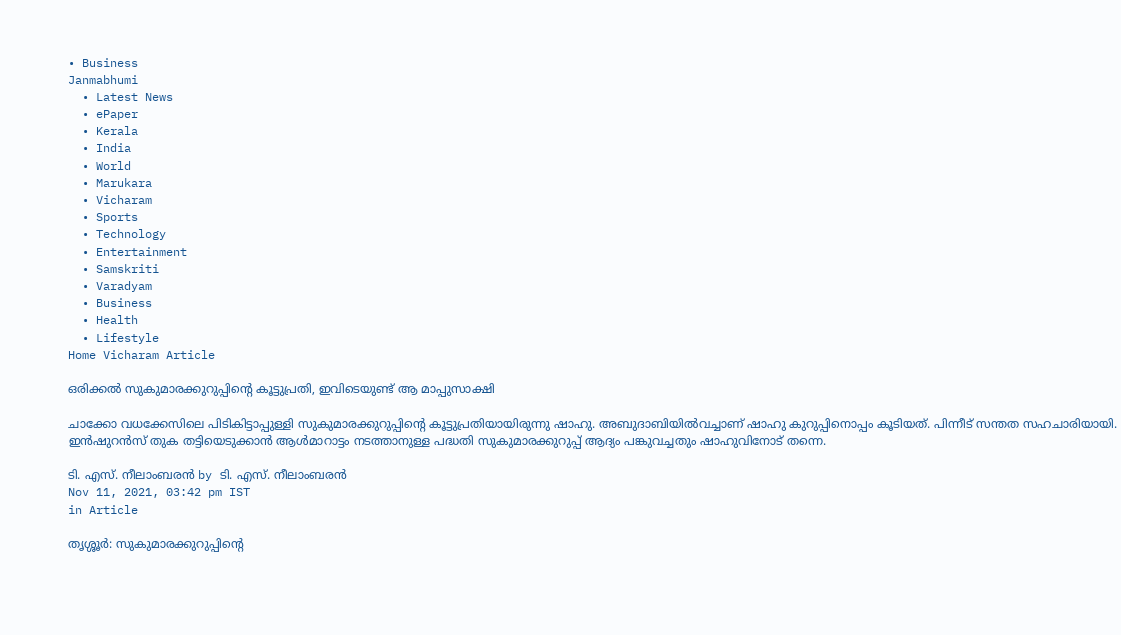• Business
Janmabhumi
  • Latest News
  • ePaper
  • Kerala
  • India
  • World
  • Marukara
  • Vicharam
  • Sports
  • Technology
  • Entertainment
  • Samskriti
  • Varadyam
  • Business
  • Health
  • Lifestyle
Home Vicharam Article

ഒരിക്കല്‍ സുകുമാരക്കുറുപ്പിന്റെ കൂട്ടുപ്രതി, ഇവിടെയുണ്ട് ആ മാപ്പുസാക്ഷി

ചാക്കോ വധക്കേസിലെ പിടികിട്ടാപ്പുള്ളി സുകുമാരക്കുറുപ്പിന്റെ കൂട്ടുപ്രതിയായിരുന്നു ഷാഹു. അബുദാബിയില്‍വച്ചാണ് ഷാഹു കുറുപ്പിനൊപ്പം കൂടിയത്. പിന്നീട് സന്തത സഹചാരിയായി. ഇന്‍ഷുറന്‍സ് തുക തട്ടിയെടുക്കാന്‍ ആള്‍മാറാട്ടം നടത്താനുള്ള പദ്ധതി സുകുമാരക്കുറുപ്പ് ആദ്യം പങ്കുവച്ചതും ഷാഹുവിനോട് തന്നെ.

ടി. എസ്. നീലാംബരന്‍ by ടി. എസ്. നീലാംബരന്‍
Nov 11, 2021, 03:42 pm IST
in Article

തൃശ്ശൂര്‍: സുകുമാരക്കുറുപ്പിന്റെ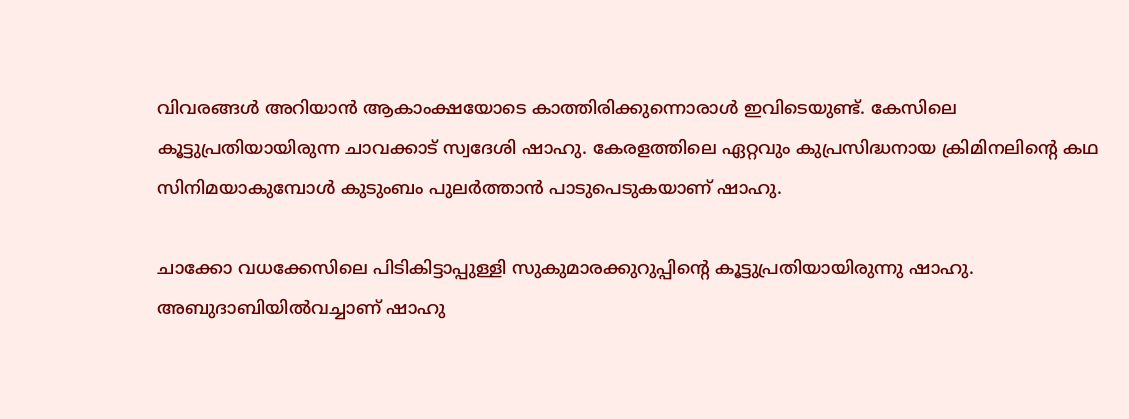വിവരങ്ങള്‍ അറിയാന്‍ ആകാംക്ഷയോടെ കാത്തിരിക്കുന്നൊരാള്‍ ഇവിടെയുണ്ട്. കേസിലെ കൂട്ടുപ്രതിയായിരുന്ന ചാവക്കാട് സ്വദേശി ഷാഹു. കേരളത്തിലെ ഏറ്റവും കുപ്രസിദ്ധനായ ക്രിമിനലിന്റെ കഥ സിനിമയാകുമ്പോള്‍ കുടുംബം പുലര്‍ത്താന്‍ പാടുപെടുകയാണ് ഷാഹു.

ചാക്കോ വധക്കേസിലെ പിടികിട്ടാപ്പുള്ളി സുകുമാരക്കുറുപ്പിന്റെ കൂട്ടുപ്രതിയായിരുന്നു ഷാഹു. അബുദാബിയില്‍വച്ചാണ് ഷാഹു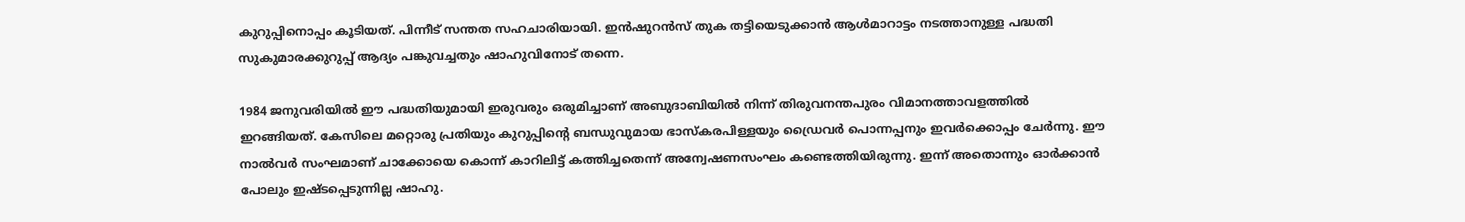കുറുപ്പിനൊപ്പം കൂടിയത്. പിന്നീട് സന്തത സഹചാരിയായി. ഇന്‍ഷുറന്‍സ് തുക തട്ടിയെടുക്കാന്‍ ആള്‍മാറാട്ടം നടത്താനുള്ള പദ്ധതി സുകുമാരക്കുറുപ്പ് ആദ്യം പങ്കുവച്ചതും ഷാഹുവിനോട് തന്നെ.

1984 ജനുവരിയില്‍ ഈ പദ്ധതിയുമായി ഇരുവരും ഒരുമിച്ചാണ് അബുദാബിയില്‍ നിന്ന് തിരുവനന്തപുരം വിമാനത്താവളത്തില്‍ ഇറങ്ങിയത്. കേസിലെ മറ്റൊരു പ്രതിയും കുറുപ്പിന്റെ ബന്ധുവുമായ ഭാസ്‌കരപിള്ളയും ഡ്രൈവര്‍ പൊന്നപ്പനും ഇവര്‍ക്കൊപ്പം ചേര്‍ന്നു. ഈ നാല്‍വര്‍ സംഘമാണ് ചാക്കോയെ കൊന്ന് കാറിലിട്ട് കത്തിച്ചതെന്ന് അന്വേഷണസംഘം കണ്ടെത്തിയിരുന്നു. ഇന്ന് അതൊന്നും ഓര്‍ക്കാന്‍ പോലും ഇഷ്ടപ്പെടുന്നില്ല ഷാഹു.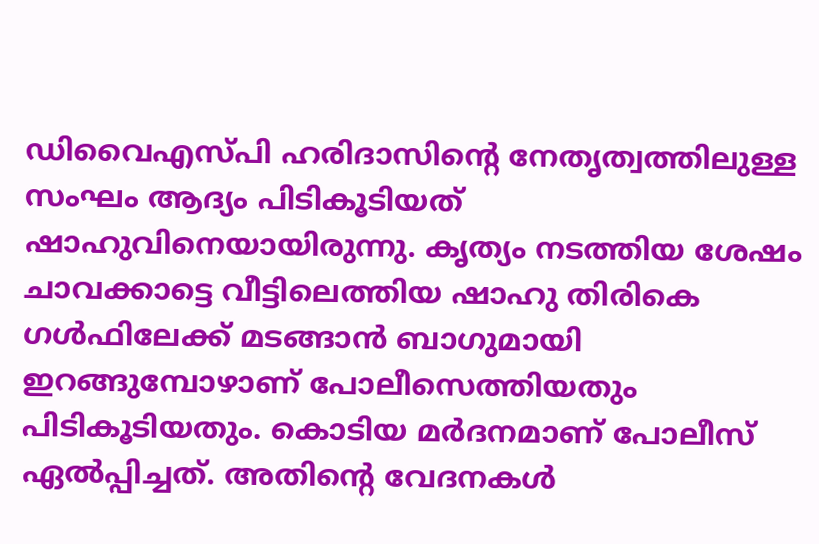ഡിവൈഎസ്പി ഹരിദാസിന്റെ നേതൃത്വത്തിലുള്ള സംഘം ആദ്യം പിടികൂടിയത് ഷാഹുവിനെയായിരുന്നു. കൃത്യം നടത്തിയ ശേഷം ചാവക്കാട്ടെ വീട്ടിലെത്തിയ ഷാഹു തിരികെ ഗള്‍ഫിലേക്ക് മടങ്ങാന്‍ ബാഗുമായി ഇറങ്ങുമ്പോഴാണ് പോലീസെത്തിയതും പിടികൂടിയതും. കൊടിയ മര്‍ദനമാണ് പോലീസ് ഏല്‍പ്പിച്ചത്. അതിന്റെ വേദനകള്‍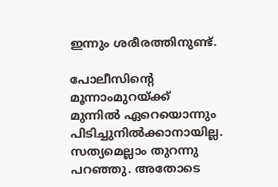ഇന്നും ശരീരത്തിനുണ്ട്.

പോലീസിന്റെ മൂന്നാംമുറയ്‌ക്ക് മുന്നില്‍ ഏറെയൊന്നും പിടിച്ചുനില്‍ക്കാനായില്ല. സത്യമെല്ലാം തുറന്നു പറഞ്ഞു. അതോടെ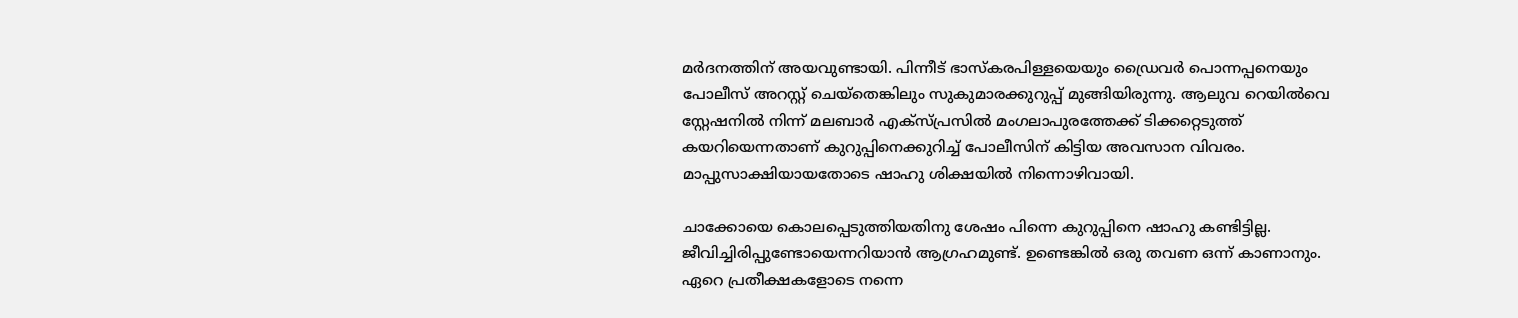മര്‍ദനത്തിന് അയവുണ്ടായി. പിന്നീട് ഭാസ്‌കരപിള്ളയെയും ഡ്രൈവര്‍ പൊന്നപ്പനെയും പോലീസ് അറസ്റ്റ് ചെയ്‌തെങ്കിലും സുകുമാരക്കുറുപ്പ് മുങ്ങിയിരുന്നു. ആലുവ റെയില്‍വെ സ്റ്റേഷനില്‍ നിന്ന് മലബാര്‍ എക്‌സ്പ്രസില്‍ മംഗലാപുരത്തേക്ക് ടിക്കറ്റെടുത്ത് കയറിയെന്നതാണ് കുറുപ്പിനെക്കുറിച്ച് പോലീസിന് കിട്ടിയ അവസാന വിവരം. മാപ്പുസാക്ഷിയായതോടെ ഷാഹു ശിക്ഷയില്‍ നിന്നൊഴിവായി.

ചാക്കോയെ കൊലപ്പെടുത്തിയതിനു ശേഷം പിന്നെ കുറുപ്പിനെ ഷാഹു കണ്ടിട്ടില്ല. ജീവിച്ചിരിപ്പുണ്ടോയെന്നറിയാന്‍ ആഗ്രഹമുണ്ട്. ഉണ്ടെങ്കില്‍ ഒരു തവണ ഒന്ന് കാണാനും. ഏറെ പ്രതീക്ഷകളോടെ നന്നെ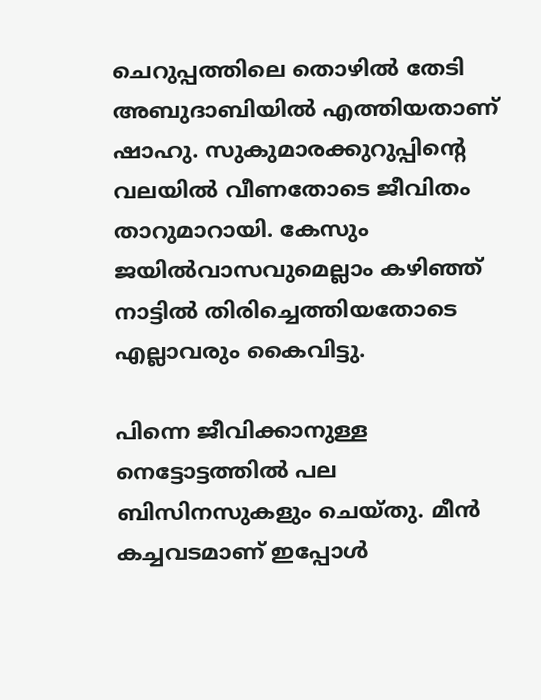ചെറുപ്പത്തിലെ തൊഴില്‍ തേടി അബുദാബിയില്‍ എത്തിയതാണ് ഷാഹു. സുകുമാരക്കുറുപ്പിന്റെ വലയില്‍ വീണതോടെ ജീവിതം താറുമാറായി. കേസും ജയില്‍വാസവുമെല്ലാം കഴിഞ്ഞ് നാട്ടില്‍ തിരിച്ചെത്തിയതോടെ എല്ലാവരും കൈവിട്ടു.

പിന്നെ ജീവിക്കാനുള്ള നെട്ടോട്ടത്തില്‍ പല ബിസിനസുകളും ചെയ്തു. മീന്‍ കച്ചവടമാണ് ഇപ്പോള്‍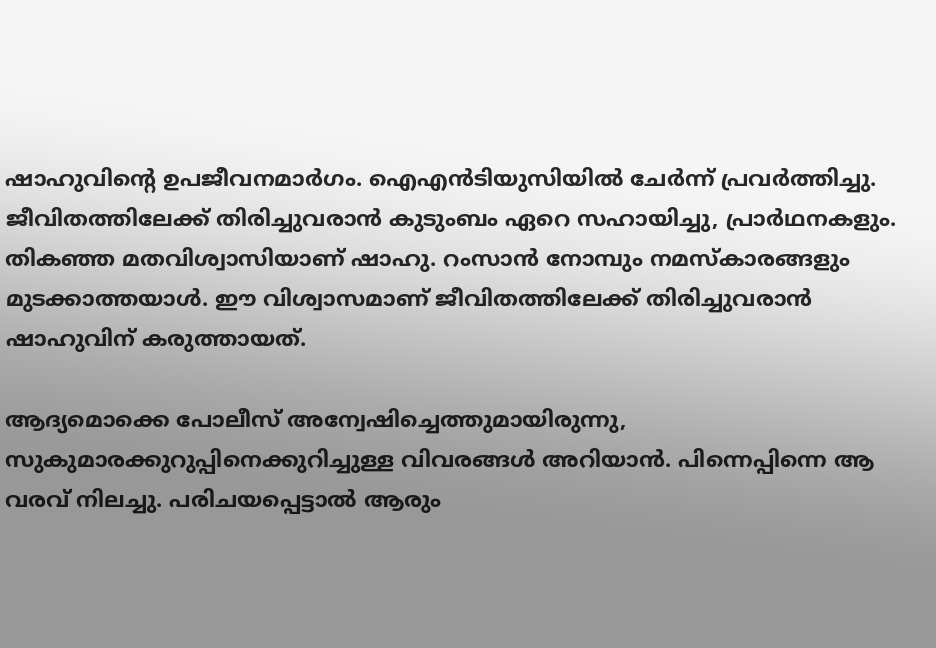ഷാഹുവിന്റെ ഉപജീവനമാര്‍ഗം. ഐഎന്‍ടിയുസിയില്‍ ചേര്‍ന്ന് പ്രവര്‍ത്തിച്ചു. ജീവിതത്തിലേക്ക് തിരിച്ചുവരാന്‍ കുടുംബം ഏറെ സഹായിച്ചു, പ്രാര്‍ഥനകളും. തികഞ്ഞ മതവിശ്വാസിയാണ് ഷാഹു. റംസാന്‍ നോമ്പും നമസ്‌കാരങ്ങളും മുടക്കാത്തയാള്‍. ഈ വിശ്വാസമാണ് ജീവിതത്തിലേക്ക് തിരിച്ചുവരാന്‍ ഷാഹുവിന് കരുത്തായത്.

ആദ്യമൊക്കെ പോലീസ് അന്വേഷിച്ചെത്തുമായിരുന്നു, സുകുമാരക്കുറുപ്പിനെക്കുറിച്ചുള്ള വിവരങ്ങള്‍ അറിയാന്‍. പിന്നെപ്പിന്നെ ആ വരവ് നിലച്ചു. പരിചയപ്പെട്ടാല്‍ ആരും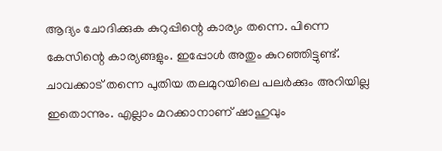ആദ്യം ചോദിക്കുക കുറുപ്പിന്റെ കാര്യം തന്നെ. പിന്നെ കേസിന്റെ കാര്യങ്ങളും. ഇപ്പോള്‍ അതും കുറഞ്ഞിട്ടുണ്ട്. ചാവക്കാട് തന്നെ പുതിയ തലമുറയിലെ പലര്‍ക്കും അറിയില്ല ഇതൊന്നും. എല്ലാം മറക്കാനാണ് ഷാഹുവും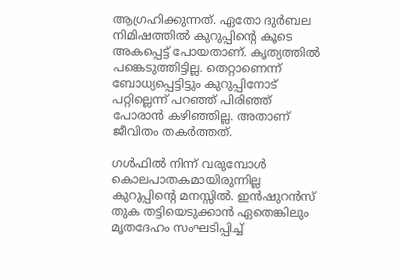ആഗ്രഹിക്കുന്നത്. ഏതോ ദുര്‍ബല നിമിഷത്തില്‍ കുറുപ്പിന്റെ കൂടെ അകപ്പെട്ട് പോയതാണ്. കൃത്യത്തില്‍ പങ്കെടുത്തിട്ടില്ല. തെറ്റാണെന്ന് ബോധ്യപ്പെട്ടിട്ടും കുറുപ്പിനോട് പറ്റില്ലെന്ന് പറഞ്ഞ് പിരിഞ്ഞ് പോരാന്‍ കഴിഞ്ഞില്ല. അതാണ് ജീവിതം തകര്‍ത്തത്.

ഗള്‍ഫില്‍ നിന്ന് വരുമ്പോള്‍ കൊലപാതകമായിരുന്നില്ല കുറുപ്പിന്റെ മനസ്സില്‍. ഇന്‍ഷുറന്‍സ് തുക തട്ടിയെടുക്കാന്‍ ഏതെങ്കിലും മൃതദേഹം സംഘടിപ്പിച്ച്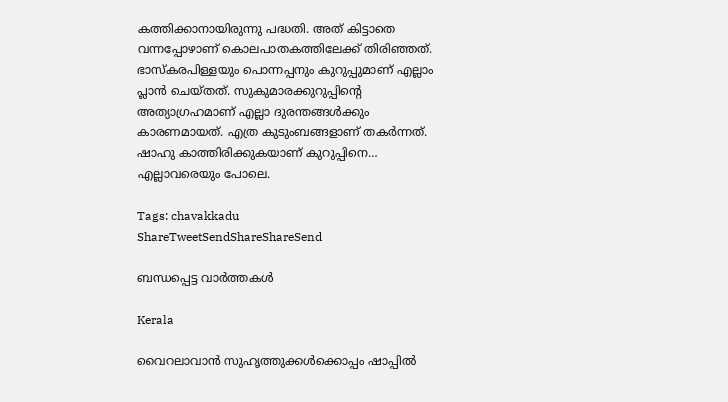കത്തിക്കാനായിരുന്നു പദ്ധതി. അത് കിട്ടാതെ വന്നപ്പോഴാണ് കൊലപാതകത്തിലേക്ക് തിരിഞ്ഞത്. ഭാസ്‌കരപിള്ളയും പൊന്നപ്പനും കുറുപ്പുമാണ് എല്ലാം പ്ലാന്‍ ചെയ്തത്. സുകുമാരക്കുറുപ്പിന്റെ അത്യാഗ്രഹമാണ് എല്ലാ ദുരന്തങ്ങള്‍ക്കും കാരണമായത്. എത്ര കുടുംബങ്ങളാണ് തകര്‍ന്നത്. ഷാഹു കാത്തിരിക്കുകയാണ് കുറുപ്പിനെ… എല്ലാവരെയും പോലെ.

Tags: chavakkadu
ShareTweetSendShareShareSend

ബന്ധപ്പെട്ട വാര്‍ത്തകള്‍

Kerala

വൈറലാവാന്‍ സുഹൃത്തുക്കള്‍ക്കൊപ്പം ഷാപ്പില്‍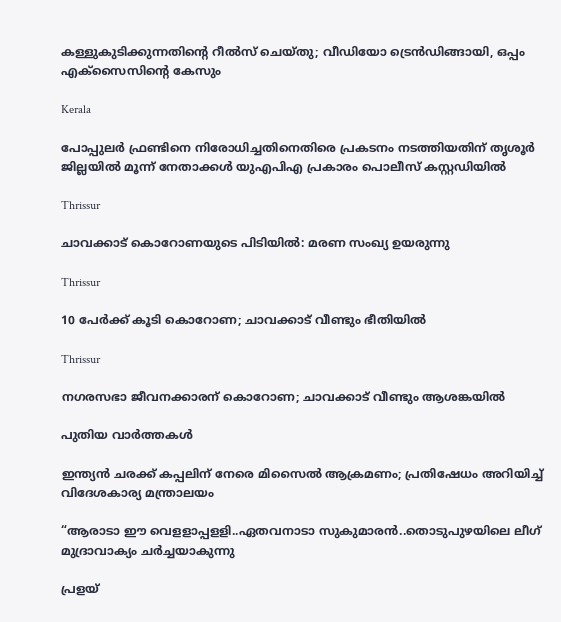കള്ളുകുടിക്കുന്നതിന്റെ റീല്‍സ് ചെയ്തു; വീഡിയോ ട്രെന്‍ഡിങ്ങായി, ഒപ്പം എക്‌സൈസിന്റെ കേസും

Kerala

പോപ്പുലര്‍ ഫ്രണ്ടിനെ നിരോധിച്ചതിനെതിരെ പ്രകടനം നടത്തിയതിന് തൃശൂര്‍ ജില്ലയില്‍ മൂന്ന് നേതാക്കള്‍ യുഎപിഎ പ്രകാരം പൊലീസ് കസ്റ്റഡിയില്‍

Thrissur

ചാവക്കാട് കൊറോണയുടെ പിടിയില്‍: മരണ സംഖ്യ ഉയരുന്നു

Thrissur

10 പേര്‍ക്ക് കൂടി കൊറോണ; ചാവക്കാട് വീണ്ടും ഭീതിയില്‍

Thrissur

നഗരസഭാ ജീവനക്കാരന് കൊറോണ; ചാവക്കാട് വീണ്ടും ആശങ്കയില്‍

പുതിയ വാര്‍ത്തകള്‍

ഇന്ത്യൻ ചരക്ക് കപ്പലിന് നേരെ മിസൈൽ ആക്രമണം; പ്രതിഷേധം അറിയിച്ച് വിദേശകാര്യ മന്ത്രാലയം

“ആരാടാ ഈ വെളളാപ്പളളി..ഏതവനാടാ സുകുമാരൻ..തൊടുപുഴയിലെ ലീഗ് മുദ്രാവാക്യം ചര്‍ച്ചയാകുന്നു

പ്രളയ്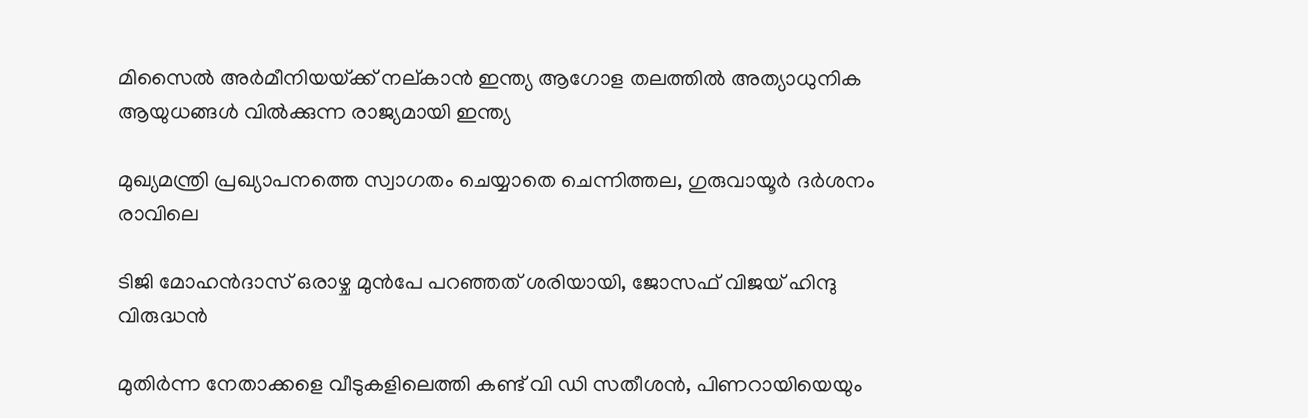മിസൈല്‍ അര്‍മീനിയയ്‌ക്ക് നല‍്കാന്‍ ഇന്ത്യ ആഗോള തലത്തില്‍ അത്യാധുനിക ആയുധങ്ങള്‍ വില്‍ക്കുന്ന രാജ്യമായി ഇന്ത്യ

മുഖ്യമന്ത്രി പ്രഖ്യാപനത്തെ സ്വാഗതം ചെയ്യാതെ ചെന്നിത്തല, ഗുരുവായൂര്‍ ദര്‍ശനം രാവിലെ

ടിജി മോഹന്‍ദാസ് ഒരാഴ്ച മുന്‍പേ പറഞ്ഞത് ശരിയായി, ജോസഫ് വിജയ് ഹിന്ദു വിരുദ്ധന്‍

മുതിര്‍ന്ന നേതാക്കളെ വീടുകളിലെത്തി കണ്ട് വി ഡി സതീശന്‍, പിണറായിയെയും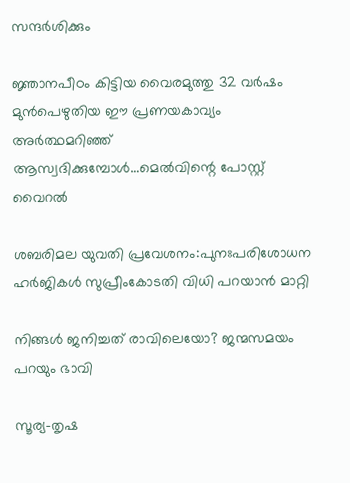സന്ദര്‍ശിക്കും

ജ്ഞാനപീഠം കിട്ടിയ വൈരമുത്തു 32 വര്‍ഷം മുന്‍പെഴുതിയ ഈ പ്രണയകാവ്യം അര്‍ത്ഥമറിഞ്ഞ് ആസ്വദിക്കുമ്പോള്‍…മെല്‍വിന്റെ പോസ്റ്റ് വൈറല്‍

ശബരിമല യുവതി പ്രവേശനം:പുനഃപരിശോധന ഹര്‍ജികള്‍ സുപ്രീംകോടതി വിധി പറയാന്‍ മാറ്റി

നിങ്ങൾ ജനിച്ചത് രാവിലെയോ? ജന്മസമയം പറയും ഭാവി

സൂര്യ-തൃഷ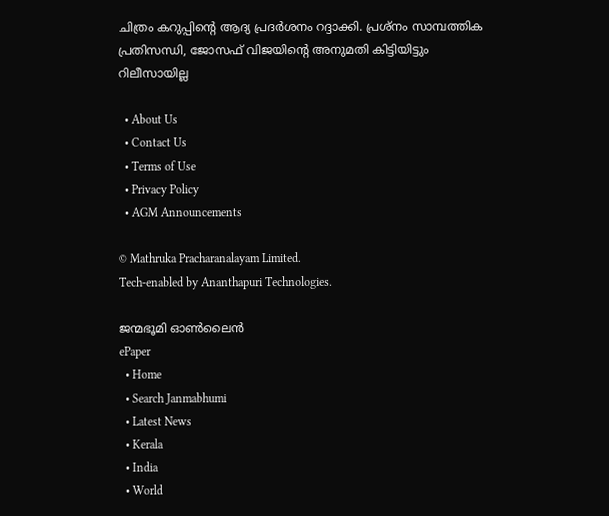ചിത്രം കറുപ്പിന്റെ ആദ്യ പ്രദർശനം റദ്ദാക്കി. പ്രശ്നം സാമ്പത്തിക പ്രതിസന്ധി, ജോസഫ് വിജയിന്റെ അനുമതി കിട്ടിയിട്ടും റിലീസായില്ല

  • About Us
  • Contact Us
  • Terms of Use
  • Privacy Policy
  • AGM Announcements

© Mathruka Pracharanalayam Limited.
Tech-enabled by Ananthapuri Technologies.

ജന്മഭൂമി ഓണ്‍ലൈന്‍
ePaper
  • Home
  • Search Janmabhumi
  • Latest News
  • Kerala
  • India
  • World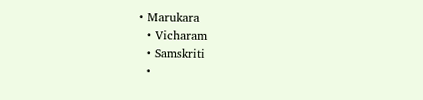• Marukara
  • Vicharam
  • Samskriti
  •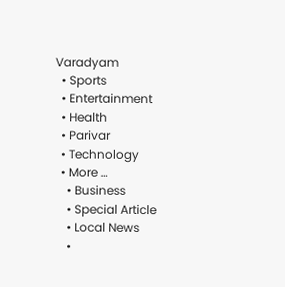Varadyam
  • Sports
  • Entertainment
  • Health
  • Parivar
  • Technology
  • More …
    • Business
    • Special Article
    • Local News
    •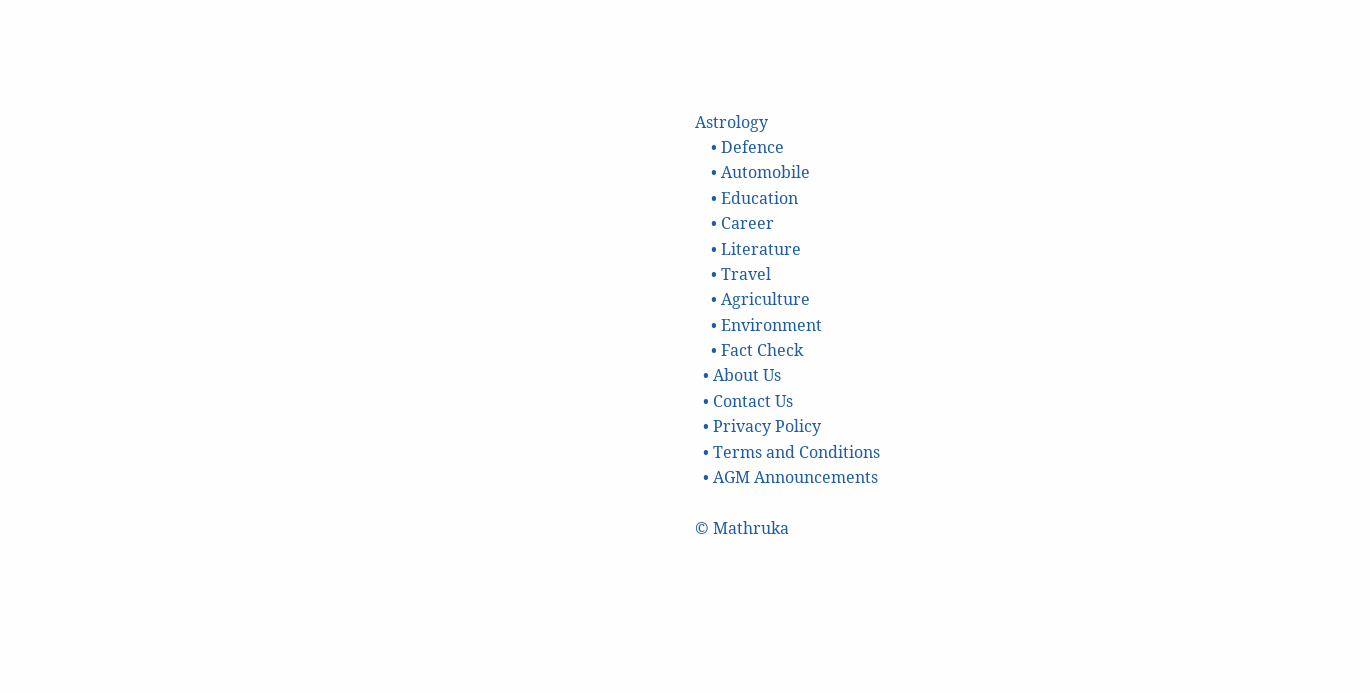Astrology
    • Defence
    • Automobile
    • Education
    • Career
    • Literature
    • Travel
    • Agriculture
    • Environment
    • Fact Check
  • About Us
  • Contact Us
  • Privacy Policy
  • Terms and Conditions
  • AGM Announcements

© Mathruka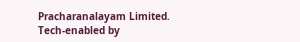Pracharanalayam Limited.
Tech-enabled by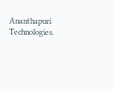Ananthapuri Technologies.